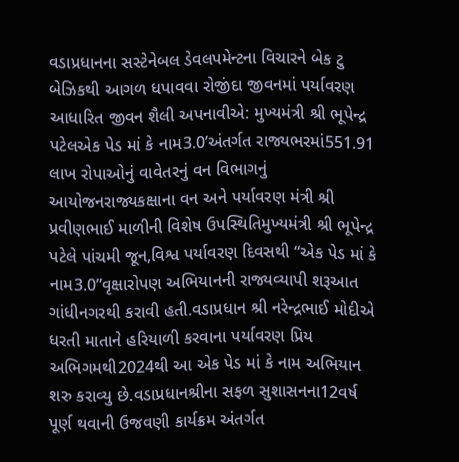વડાપ્રધાનના સસ્ટેનેબલ ડેવલપમેન્ટના વિચારને બેક ટુ બેઝિકથી આગળ ધપાવવા રોજીંદા જીવનમાં પર્યાવરણ આધારિત જીવન શૈલી અપનાવીએ: મુખ્યમંત્રી શ્રી ભૂપેન્દ્ર પટેલએક પેડ માં કે નામ3.0’અંતર્ગત રાજ્યભરમાં551.91 લાખ રોપાઓનું વાવેતરનું વન વિભાગનું આયોજનરાજ્યકક્ષાના વન અને પર્યાવરણ મંત્રી શ્રી પ્રવીણભાઈ માળીની વિશેષ ઉપસ્થિતિમુખ્યમંત્રી શ્રી ભૂપેન્દ્ર પટેલે પાંચમી જૂન,વિશ્વ પર્યાવરણ દિવસથી “એક પેડ માં કે નામ3.0”વૃક્ષારોપણ અભિયાનની રાજ્યવ્યાપી શરૂઆત ગાંધીનગરથી કરાવી હતી.વડાપ્રધાન શ્રી નરેન્દ્રભાઈ મોદીએ ધરતી માતાને હરિયાળી કરવાના પર્યાવરણ પ્રિય અભિગમથી2024થી આ એક પેડ માં કે નામ અભિયાન શરુ કરાવ્યુ છે.વડાપ્રધાનશ્રીના સફળ સુશાસનના12વર્ષ પૂર્ણ થવાની ઉજવણી કાર્યક્રમ અંતર્ગત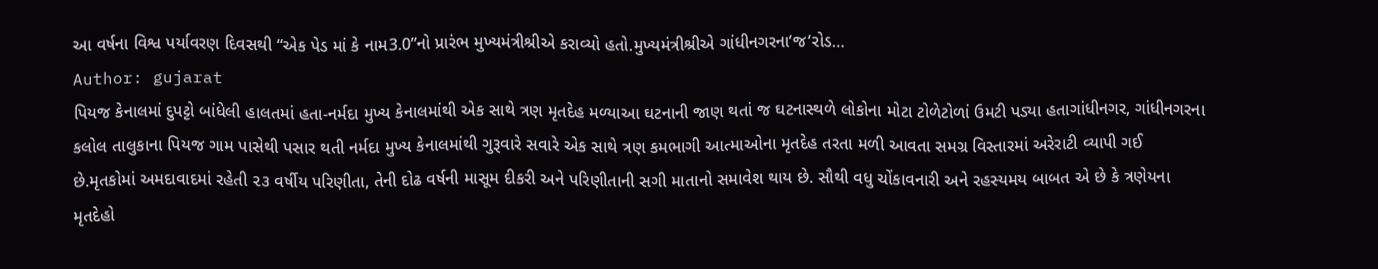આ વર્ષના વિશ્વ પર્યાવરણ દિવસથી “એક પેડ માં કે નામ3.0”નો પ્રારંભ મુખ્યમંત્રીશ્રીએ કરાવ્યો હતો.મુખ્યમંત્રીશ્રીએ ગાંધીનગરના‘જ‘રોડ…
Author: gujarat
પિયજ કેનાલમાં દુપટ્ટો બાંધેલી હાલતમાં હતા-નર્મદા મુખ્ય કેનાલમાંથી એક સાથે ત્રણ મૃતદેહ મળ્યાઆ ઘટનાની જાણ થતાં જ ઘટનાસ્થળે લોકોના મોટા ટોળેટોળાં ઉમટી પડ્યા હતાગાંધીનગર, ગાંધીનગરના કલોલ તાલુકાના પિયજ ગામ પાસેથી પસાર થતી નર્મદા મુખ્ય કેનાલમાંથી ગુરૂવારે સવારે એક સાથે ત્રણ કમભાગી આત્માઓના મૃતદેહ તરતા મળી આવતા સમગ્ર વિસ્તારમાં અરેરાટી વ્યાપી ગઈ છે.મૃતકોમાં અમદાવાદમાં રહેતી ૨૩ વર્ષીય પરિણીતા, તેની દોઢ વર્ષની માસૂમ દીકરી અને પરિણીતાની સગી માતાનો સમાવેશ થાય છે. સૌથી વધુ ચોંકાવનારી અને રહસ્યમય બાબત એ છે કે ત્રણેયના મૃતદેહો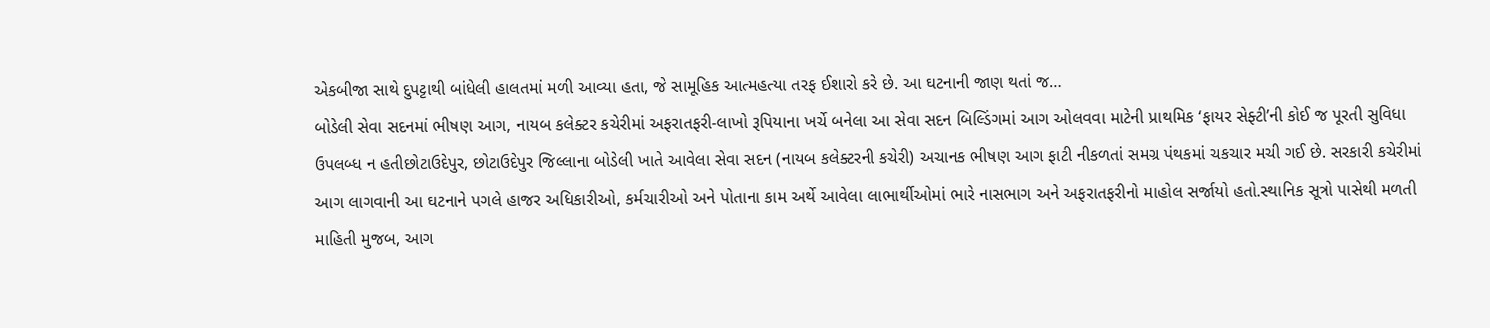એકબીજા સાથે દુપટ્ટાથી બાંધેલી હાલતમાં મળી આવ્યા હતા, જે સામૂહિક આત્મહત્યા તરફ ઈશારો કરે છે. આ ઘટનાની જાણ થતાં જ…
બોડેલી સેવા સદનમાં ભીષણ આગ, નાયબ કલેક્ટર કચેરીમાં અફરાતફરી-લાખો રૂપિયાના ખર્ચે બનેલા આ સેવા સદન બિલ્ડિંગમાં આગ ઓલવવા માટેની પ્રાથમિક ‘ફાયર સેફ્ટી’ની કોઈ જ પૂરતી સુવિધા ઉપલબ્ધ ન હતીછોટાઉદેપુર, છોટાઉદેપુર જિલ્લાના બોડેલી ખાતે આવેલા સેવા સદન (નાયબ કલેક્ટરની કચેરી) અચાનક ભીષણ આગ ફાટી નીકળતાં સમગ્ર પંથકમાં ચકચાર મચી ગઈ છે. સરકારી કચેરીમાં આગ લાગવાની આ ઘટનાને પગલે હાજર અધિકારીઓ, કર્મચારીઓ અને પોતાના કામ અર્થે આવેલા લાભાર્થીઓમાં ભારે નાસભાગ અને અફરાતફરીનો માહોલ સર્જાયો હતો.સ્થાનિક સૂત્રો પાસેથી મળતી માહિતી મુજબ, આગ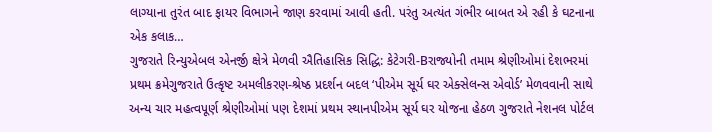લાગ્યાના તુરંત બાદ ફાયર વિભાગને જાણ કરવામાં આવી હતી. પરંતુ અત્યંત ગંભીર બાબત એ રહી કે ઘટનાના એક કલાક…
ગુજરાતે રિન્યુએબલ એનર્જી ક્ષેત્રે મેળવી ઐતિહાસિક સિદ્ધિ: કેટેગરી-Bરાજ્યોની તમામ શ્રેણીઓમાં દેશભરમાં પ્રથમ ક્રમેગુજરાતે ઉત્કૃષ્ટ અમલીકરણ-શ્રેષ્ઠ પ્રદર્શન બદલ ‘પીએમ સૂર્ય ઘર એક્સેલન્સ એવોર્ડ’ મેળવવાની સાથે અન્ય ચાર મહત્વપૂર્ણ શ્રેણીઓમાં પણ દેશમાં પ્રથમ સ્થાનપીએમ સૂર્ય ઘર યોજના હેઠળ ગુજરાતે નેશનલ પોર્ટલ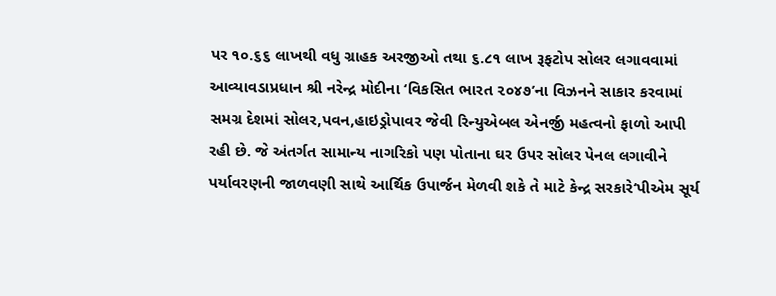પર ૧૦.૬૬ લાખથી વધુ ગ્રાહક અરજીઓ તથા ૬.૮૧ લાખ રૂફટોપ સોલર લગાવવામાં આવ્યાવડાપ્રધાન શ્રી નરેન્દ્ર મોદીના ‘વિકસિત ભારત ૨૦૪૭’ના વિઝનને સાકાર કરવામાં સમગ્ર દેશમાં સોલર,પવન,હાઇડ્રોપાવર જેવી રિન્યુએબલ એનર્જી મહત્વનો ફાળો આપી રહી છે. જે અંતર્ગત સામાન્ય નાગરિકો પણ પોતાના ઘર ઉપર સોલર પેનલ લગાવીને પર્યાવરણની જાળવણી સાથે આર્થિક ઉપાર્જન મેળવી શકે તે માટે કેન્દ્ર સરકારે‘પીએમ સૂર્ય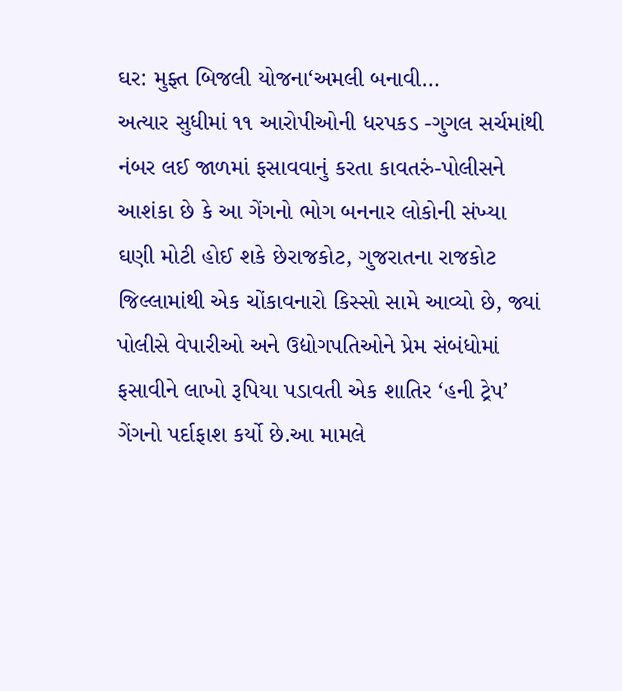ઘર: મુફ્ત બિજલી યોજના‘અમલી બનાવી…
અત્યાર સુધીમાં ૧૧ આરોપીઓની ધરપકડ -ગુગલ સર્ચમાંથી નંબર લઈ જાળમાં ફસાવવાનું કરતા કાવતરું-પોલીસને આશંકા છે કે આ ગેંગનો ભોગ બનનાર લોકોની સંખ્યા ઘણી મોટી હોઈ શકે છેરાજકોટ, ગુજરાતના રાજકોટ જિલ્લામાંથી એક ચોંકાવનારો કિસ્સો સામે આવ્યો છે, જ્યાં પોલીસે વેપારીઓ અને ઉદ્યોગપતિઓને પ્રેમ સંબંધોમાં ફસાવીને લાખો રૂપિયા પડાવતી એક શાતિર ‘હની ટ્રેપ’ ગેંગનો પર્દાફાશ કર્યો છે.આ મામલે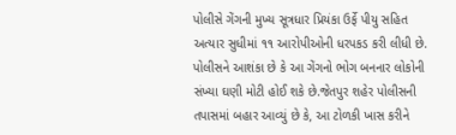પોલીસે ગેંગની મુખ્ય સૂત્રધાર પ્રિયંકા ઉર્ફે પીયુ સહિત અત્યાર સુધીમાં ૧૧ આરોપીઓની ધરપકડ કરી લીધી છે. પોલીસને આશંકા છે કે આ ગેંગનો ભોગ બનનાર લોકોની સંખ્યા ઘણી મોટી હોઈ શકે છે.જેતપુર શહેર પોલીસની તપાસમાં બહાર આવ્યું છે કે, આ ટોળકી ખાસ કરીને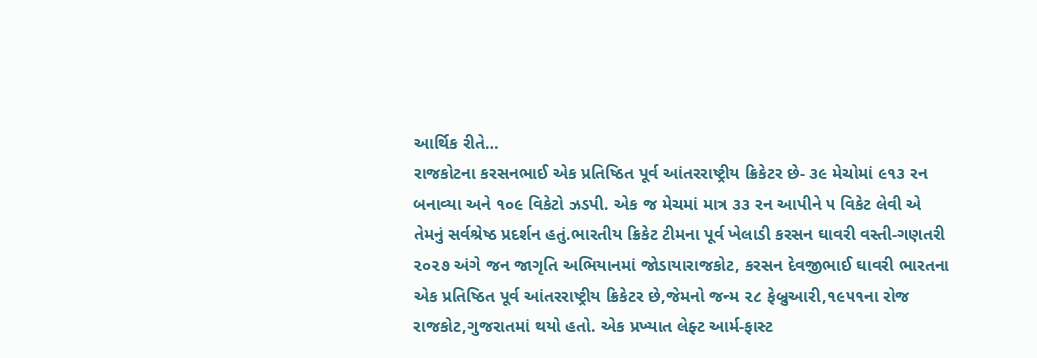આર્થિક રીતે…
રાજકોટના કરસનભાઈ એક પ્રતિષ્ઠિત પૂર્વ આંતરરાષ્ટ્રીય ક્રિકેટર છે- ૩૯ મેચોમાં ૯૧૩ રન બનાવ્યા અને ૧૦૯ વિકેટો ઝડપી. એક જ મેચમાં માત્ર ૩૩ રન આપીને ૫ વિકેટ લેવી એ તેમનું સર્વશ્રેષ્ઠ પ્રદર્શન હતું.ભારતીય ક્રિકેટ ટીમના પૂર્વ ખેલાડી કરસન ઘાવરી વસ્તી-ગણતરી ૨૦૨૭ અંગે જન જાગૃતિ અભિયાનમાં જોડાયારાજકોટ, કરસન દેવજીભાઈ ઘાવરી ભારતના એક પ્રતિષ્ઠિત પૂર્વ આંતરરાષ્ટ્રીય ક્રિકેટર છે,જેમનો જન્મ ૨૮ ફેબ્રુઆરી,૧૯૫૧ના રોજ રાજકોટ,ગુજરાતમાં થયો હતો. એક પ્રખ્યાત લેફ્ટ આર્મ-ફાસ્ટ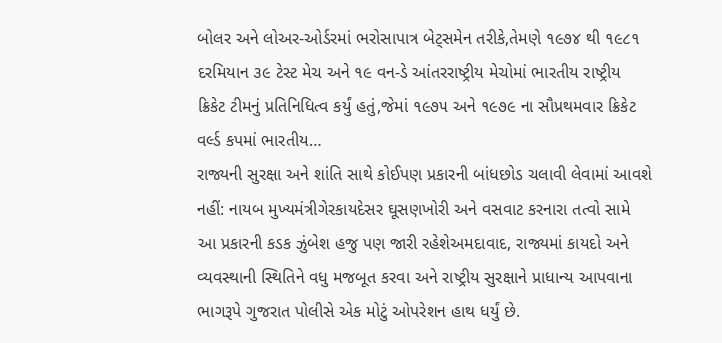બોલર અને લોઅર-ઓર્ડરમાં ભરોસાપાત્ર બેટ્સમેન તરીકે,તેમણે ૧૯૭૪ થી ૧૯૮૧ દરમિયાન ૩૯ ટેસ્ટ મેચ અને ૧૯ વન-ડે આંતરરાષ્ટ્રીય મેચોમાં ભારતીય રાષ્ટ્રીય ક્રિકેટ ટીમનું પ્રતિનિધિત્વ કર્યું હતું,જેમાં ૧૯૭૫ અને ૧૯૭૯ ના સૌપ્રથમવાર ક્રિકેટ વર્લ્ડ કપમાં ભારતીય…
રાજ્યની સુરક્ષા અને શાંતિ સાથે કોઈપણ પ્રકારની બાંધછોડ ચલાવી લેવામાં આવશે નહીં: નાયબ મુખ્યમંત્રીગેરકાયદેસર ઘૂસણખોરી અને વસવાટ કરનારા તત્વો સામે આ પ્રકારની કડક ઝુંબેશ હજુ પણ જારી રહેશેઅમદાવાદ, રાજ્યમાં કાયદો અને વ્યવસ્થાની સ્થિતિને વધુ મજબૂત કરવા અને રાષ્ટ્રીય સુરક્ષાને પ્રાધાન્ય આપવાના ભાગરૂપે ગુજરાત પોલીસે એક મોટું ઓપરેશન હાથ ધર્યું છે.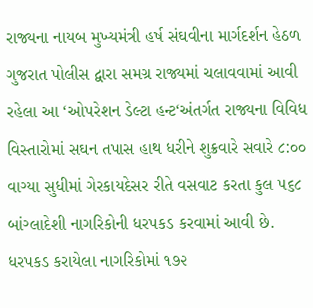રાજ્યના નાયબ મુખ્યમંત્રી હર્ષ સંઘવીના માર્ગદર્શન હેઠળ ગુજરાત પોલીસ દ્વારા સમગ્ર રાજ્યમાં ચલાવવામાં આવી રહેલા આ ‘ઓપરેશન ડેલ્ટા હન્ટ‘અંતર્ગત રાજ્યના વિવિધ વિસ્તારોમાં સઘન તપાસ હાથ ધરીને શુક્રવારે સવારે ૮:૦૦ વાગ્યા સુધીમાં ગેરકાયદેસર રીતે વસવાટ કરતા કુલ ૫૬૮ બાંગ્લાદેશી નાગરિકોની ધરપકડ કરવામાં આવી છે. ધરપકડ કરાયેલા નાગરિકોમાં ૧૭૨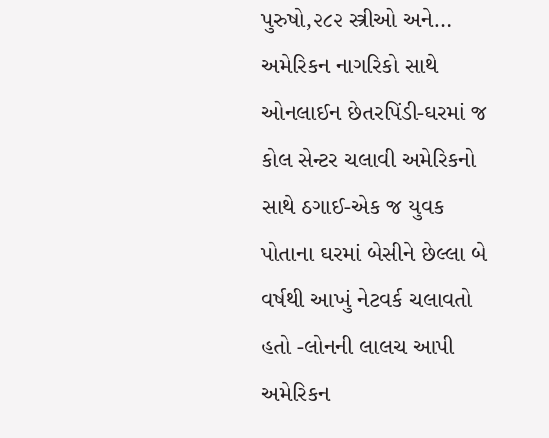પુરુષો,૨૮૨ સ્ત્રીઓ અને…
અમેરિકન નાગરિકો સાથે ઓનલાઈન છેતરપિંડી-ઘરમાં જ કોલ સેન્ટર ચલાવી અમેરિકનો સાથે ઠગાઈ-એક જ યુવક પોતાના ઘરમાં બેસીને છેલ્લા બે વર્ષથી આખું નેટવર્ક ચલાવતો હતો -લોનની લાલચ આપી અમેરિકન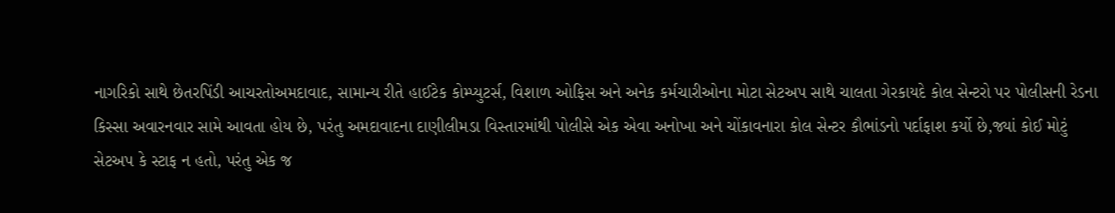નાગરિકો સાથે છેતરપિંડી આચરતોઅમદાવાદ, સામાન્ય રીતે હાઈટેક કોમ્પ્યુટર્સ, વિશાળ ઓફિસ અને અનેક કર્મચારીઓના મોટા સેટઅપ સાથે ચાલતા ગેરકાયદે કોલ સેન્ટરો પર પોલીસની રેડના કિસ્સા અવારનવાર સામે આવતા હોય છે, પરંતુ અમદાવાદના દાણીલીમડા વિસ્તારમાંથી પોલીસે એક એવા અનોખા અને ચોંકાવનારા કોલ સેન્ટર કૌભાંડનો પર્દાફાશ કર્યો છે,જ્યાં કોઈ મોટું સેટઅપ કે સ્ટાફ ન હતો, પરંતુ એક જ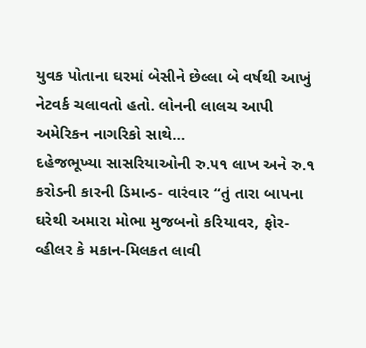યુવક પોતાના ઘરમાં બેસીને છેલ્લા બે વર્ષથી આખું નેટવર્ક ચલાવતો હતો. લોનની લાલચ આપી અમેરિકન નાગરિકો સાથે…
દહેજભૂખ્યા સાસરિયાઓની રુ.૫૧ લાખ અને રુ.૧ કરોડની કારની ડિમાન્ડ- વારંવાર “તું તારા બાપના ઘરેથી અમારા મોભા મુજબનો કરિયાવર, ફોર-વ્હીલર કે મકાન-મિલકત લાવી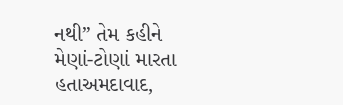નથી” તેમ કહીને મેણાં-ટોણાં મારતા હતાઅમદાવાદ,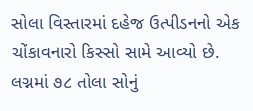સોલા વિસ્તારમાં દહેજ ઉત્પીડનનો એક ચોંકાવનારો કિસ્સો સામે આવ્યો છે. લગ્નમાં ૭૮ તોલા સોનું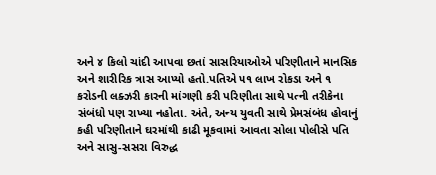અને ૪ કિલો ચાંદી આપવા છતાં સાસરિયાઓએ પરિણીતાને માનસિક અને શારીરિક ત્રાસ આપ્યો હતો.પતિએ ૫૧ લાખ રોકડા અને ૧ કરોડની લક્ઝરી કારની માંગણી કરી પરિણીતા સાથે પત્ની તરીકેના સંબંધો પણ રાખ્યા નહોતા. અંતે, અન્ય યુવતી સાથે પ્રેમસંબંધ હોવાનું કહી પરિણીતાને ઘરમાંથી કાઢી મૂકવામાં આવતા સોલા પોલીસે પતિ અને સાસુ-સસરા વિરુદ્ધ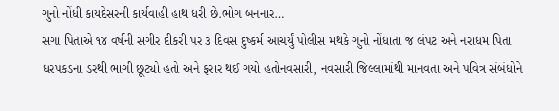ગુનો નોંધી કાયદેસરની કાર્યવાહી હાથ ધરી છે.ભોગ બનનાર…
સગા પિતાએ ૧૪ વર્ષની સગીર દીકરી પર ૩ દિવસ દુષ્કર્મ આચર્યું પોલીસ મથકે ગુનો નોંધાતા જ લંપટ અને નરાધમ પિતા ધરપકડના ડરથી ભાગી છૂટ્યો હતો અને ફરાર થઈ ગયો હતોનવસારી, નવસારી જિલ્લામાંથી માનવતા અને પવિત્ર સંબંધોને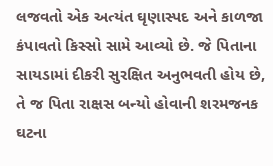લજવતો એક અત્યંત ઘૃણાસ્પદ અને કાળજા કંપાવતો કિસ્સો સામે આવ્યો છે. જે પિતાના સાયડામાં દીકરી સુરક્ષિત અનુભવતી હોય છે, તે જ પિતા રાક્ષસ બન્યો હોવાની શરમજનક ઘટના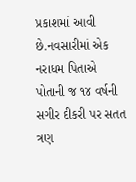પ્રકાશમાં આવી છે.નવસારીમાં એક નરાધમ પિતાએ પોતાની જ ૧૪ વર્ષની સગીર દીકરી પર સતત ત્રણ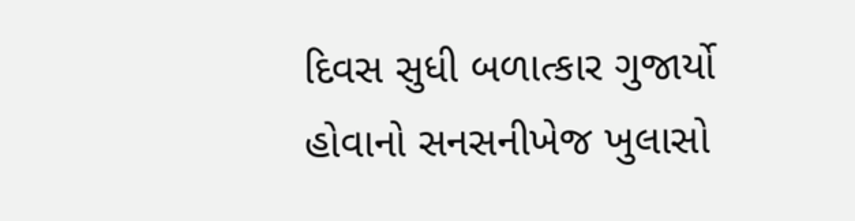દિવસ સુધી બળાત્કાર ગુજાર્યો હોવાનો સનસનીખેજ ખુલાસો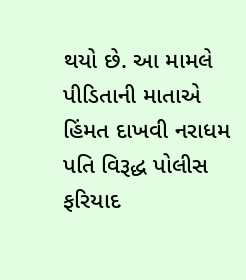થયો છે. આ મામલે પીડિતાની માતાએ હિંમત દાખવી નરાધમ પતિ વિરૂદ્ધ પોલીસ ફરિયાદ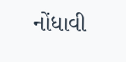નોંધાવી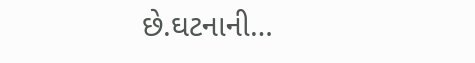છે.ઘટનાની…